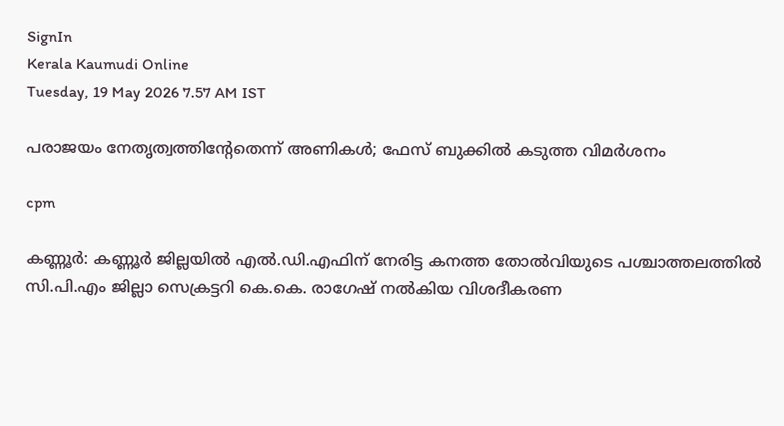SignIn
Kerala Kaumudi Online
Tuesday, 19 May 2026 7.57 AM IST

പരാജയം നേതൃത്വത്തിന്റേതെന്ന് അണികൾ; ഫേസ് ബുക്കിൽ കടുത്ത വിമർശനം

cpm

കണ്ണൂർ: കണ്ണൂർ ജില്ലയിൽ എൽ.ഡി.എഫിന് നേരിട്ട കനത്ത തോൽവിയുടെ പശ്ചാത്തലത്തിൽ സി.പി.എം ജില്ലാ സെക്രട്ടറി കെ.കെ. രാഗേഷ് നൽകിയ വിശദീകരണ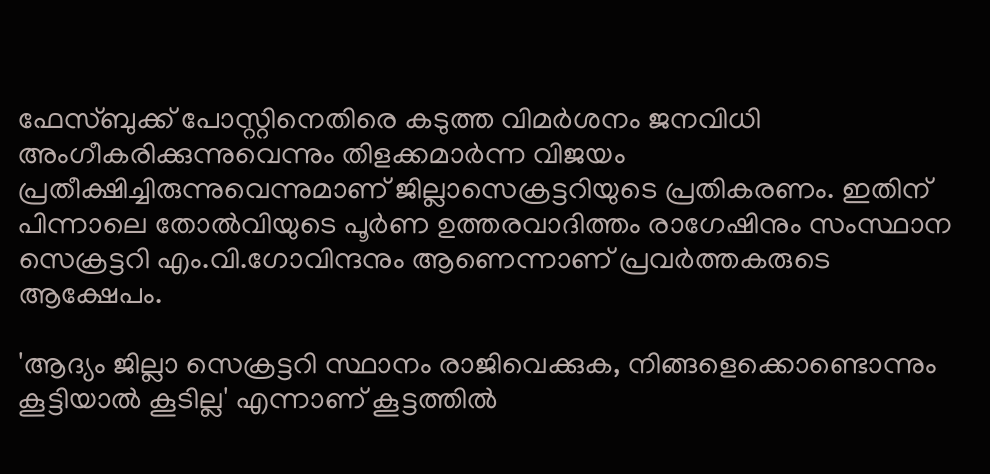ഫേസ്ബുക്ക് പോസ്റ്റിനെതിരെ കടുത്ത വിമർശനം ജനവിധി അംഗീകരിക്കുന്നുവെന്നും തിളക്കമാർന്ന വിജയം പ്രതീക്ഷിച്ചിരുന്നുവെന്നുമാണ് ജില്ലാസെക്രട്ടറിയുടെ പ്രതികരണം. ഇതിന് പിന്നാലെ തോൽവിയുടെ പൂർണ ഉത്തരവാദിത്തം രാഗേഷിനും സംസ്ഥാന സെക്രട്ടറി എം.വി.ഗോവിന്ദനും ആണെന്നാണ് പ്രവർത്തകരുടെ ആക്ഷേപം.

'ആദ്യം ജില്ലാ സെക്രട്ടറി സ്ഥാനം രാജിവെക്കുക, നിങ്ങളെക്കൊണ്ടൊന്നും കൂട്ടിയാൽ കൂടില്ല' എന്നാണ് കൂട്ടത്തിൽ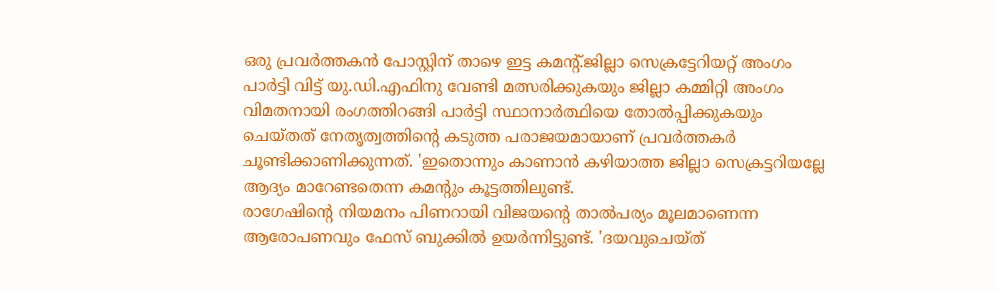ഒരു പ്രവർത്തകൻ പോസ്റ്റിന് താഴെ ഇട്ട കമന്റ്.ജില്ലാ സെക്രട്ടേറിയറ്റ് അംഗം പാർട്ടി വിട്ട് യു.ഡി.എഫിനു വേണ്ടി മത്സരിക്കുകയും ജില്ലാ കമ്മിറ്റി അംഗം വിമതനായി രംഗത്തിറങ്ങി പാർട്ടി സ്ഥാനാർത്ഥിയെ തോൽപ്പിക്കുകയും ചെയ്തത് നേതൃത്വത്തിന്റെ കടുത്ത പരാജയമായാണ് പ്രവർത്തകർ ചൂണ്ടിക്കാണിക്കുന്നത്. 'ഇതൊന്നും കാണാൻ കഴിയാത്ത ജില്ലാ സെക്രട്ടറിയല്ലേ ആദ്യം മാറേണ്ടതെന്ന കമന്റും കൂട്ടത്തിലുണ്ട്.
രാഗേഷിന്റെ നിയമനം പിണറായി വിജയന്റെ താൽപര്യം മൂലമാണെന്ന ആരോപണവും ഫേസ് ബുക്കിൽ ഉയർന്നിട്ടുണ്ട്. 'ദയവുചെയ്ത്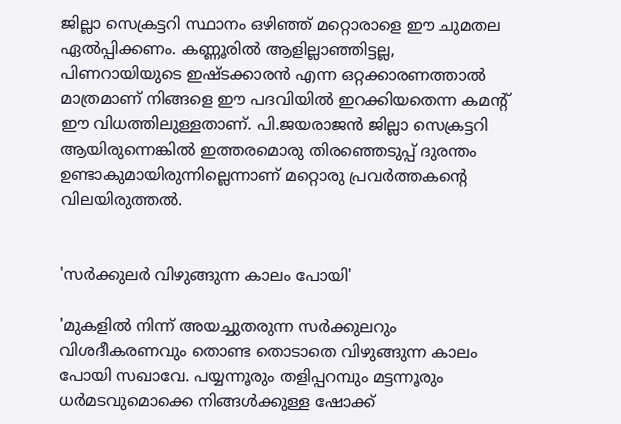ജില്ലാ സെക്രട്ടറി സ്ഥാനം ഒഴിഞ്ഞ് മറ്റൊരാളെ ഈ ചുമതല ഏൽപ്പിക്കണം. കണ്ണൂരിൽ ആളില്ലാഞ്ഞിട്ടല്ല, പിണറായിയുടെ ഇഷ്ടക്കാരൻ എന്ന ഒറ്റക്കാരണത്താൽ മാത്രമാണ് നിങ്ങളെ ഈ പദവിയിൽ ഇറക്കിയതെന്ന കമന്റ് ഈ വിധത്തിലുള്ളതാണ്. പി.ജയരാജൻ ജില്ലാ സെക്രട്ടറി ആയിരുന്നെങ്കിൽ ഇത്തരമൊരു തിരഞ്ഞെടുപ്പ് ദുരന്തം ഉണ്ടാകുമായിരുന്നില്ലെന്നാണ് മറ്റൊരു പ്രവർത്തകന്റെ വിലയിരുത്തൽ.


'സർക്കുലർ വിഴുങ്ങുന്ന കാലം പോയി'

'മുകളിൽ നിന്ന് അയച്ചുതരുന്ന സർക്കുലറും വിശദീകരണവും തൊണ്ട തൊടാതെ വിഴുങ്ങുന്ന കാലം പോയി സഖാവേ. പയ്യന്നൂരും തളിപ്പറമ്പും മട്ടന്നൂരും ധർമടവുമൊക്കെ നിങ്ങൾക്കുള്ള ഷോക്ക്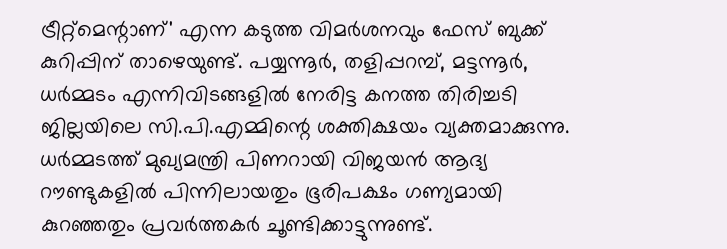ട്രീറ്റ്‌മെന്റാണ്' എന്ന കടുത്ത വിമർശനവും ഫേസ് ബുക്ക് കുറിപ്പിന് താഴെയുണ്ട്. പയ്യന്നൂർ, തളിപ്പറമ്പ്, മട്ടന്നൂർ, ധർമ്മടം എന്നിവിടങ്ങളിൽ നേരിട്ട കനത്ത തിരിച്ചടി ജില്ലയിലെ സി.പി.എമ്മിന്റെ ശക്തിക്ഷയം വ്യക്തമാക്കുന്നു. ധർമ്മടത്ത് മുഖ്യമന്ത്രി പിണറായി വിജയൻ ആദ്യ റൗണ്ടുകളിൽ പിന്നിലായതും ഭൂരിപക്ഷം ഗണ്യമായി കുറഞ്ഞതും പ്രവർത്തകർ ചൂണ്ടിക്കാട്ടുന്നുണ്ട്.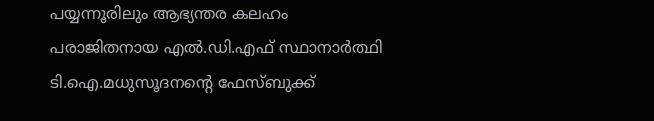പയ്യന്നൂരിലും ആഭ്യന്തര കലഹം
പരാജിതനായ എൽ.ഡി.എഫ് സ്ഥാനാർത്ഥി ടി.ഐ.മധുസൂദനന്റെ ഫേസ്ബുക്ക്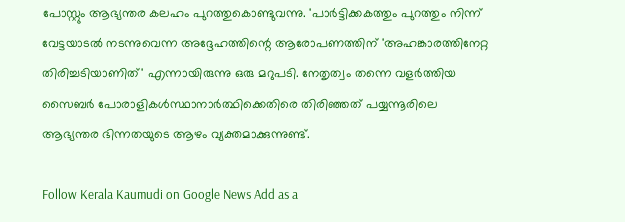പോസ്റ്റും ആഭ്യന്തര കലഹം പുറത്തുകൊണ്ടുവന്നു. 'പാർട്ടിക്കകത്തും പുറത്തും നിന്ന് വേട്ടയാടൽ നടന്നുവെന്ന അദ്ദേഹത്തിന്റെ ആരോപണത്തിന് 'അഹങ്കാരത്തിനേറ്റ തിരിച്ചടിയാണിത്' എന്നായിരുന്നു ഒരു മറുപടി. നേതൃത്വം തന്നെ വളർത്തിയ സൈബർ പോരാളികൾസ്ഥാനാർത്ഥിക്കെതിരെ തിരിഞ്ഞത് പയ്യന്നൂരിലെ ആഭ്യന്തര ഭിന്നതയുടെ ആഴം വ്യക്തമാക്കുന്നുണ്ട്.

Follow Kerala Kaumudi on Google News Add as a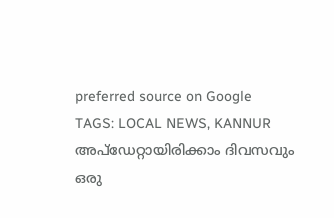preferred source on Google
TAGS: LOCAL NEWS, KANNUR
അപ്ഡേറ്റായിരിക്കാം ദിവസവും
ഒരു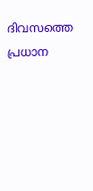ദിവസത്തെ പ്രധാന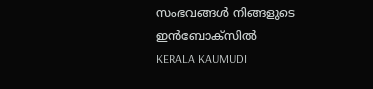സംഭവങ്ങൾ നിങ്ങളുടെ ഇൻബോക്സിൽ
KERALA KAUMUDI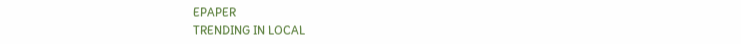EPAPER
TRENDING IN LOCAL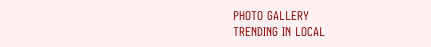PHOTO GALLERY
TRENDING IN LOCAL